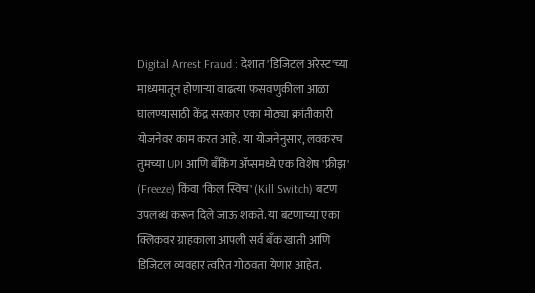Digital Arrest Fraud : देशात 'डिजिटल अरेस्ट'च्या माध्यमातून होणाऱ्या वाढत्या फसवणुकीला आळा घालण्यासाठी केंद्र सरकार एका मोठ्या क्रांतीकारी योजनेवर काम करत आहे. या योजनेनुसार, लवकरच तुमच्या UPI आणि बँकिंग ॲप्समध्ये एक विशेष 'फ्रीझ' (Freeze) किंवा 'किल स्विच' (Kill Switch) बटण उपलब्ध करून दिले जाऊ शकते. या बटणाच्या एका क्लिकवर ग्राहकाला आपली सर्व बँक खाती आणि डिजिटल व्यवहार त्वरित गोठवता येणार आहेत.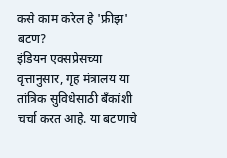कसे काम करेल हे 'फ्रीझ' बटण?
इंडियन एक्सप्रेसच्या वृत्तानुसार, गृह मंत्रालय या तांत्रिक सुविधेसाठी बँकांशी चर्चा करत आहे. या बटणाचे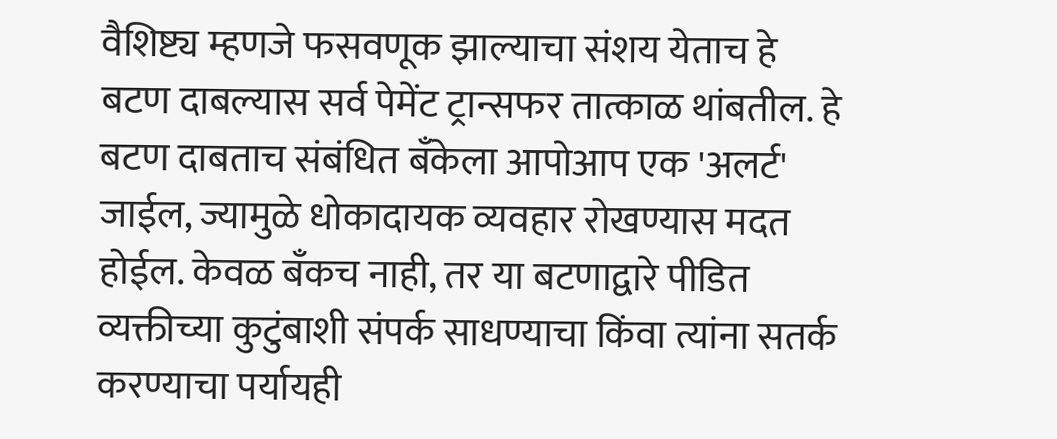वैशिष्ट्य म्हणजे फसवणूक झाल्याचा संशय येताच हे बटण दाबल्यास सर्व पेमेंट ट्रान्सफर तात्काळ थांबतील. हे बटण दाबताच संबंधित बँकेला आपोआप एक 'अलर्ट' जाईल, ज्यामुळे धोकादायक व्यवहार रोखण्यास मदत होईल. केवळ बँकच नाही, तर या बटणाद्वारे पीडित व्यक्तीच्या कुटुंबाशी संपर्क साधण्याचा किंवा त्यांना सतर्क करण्याचा पर्यायही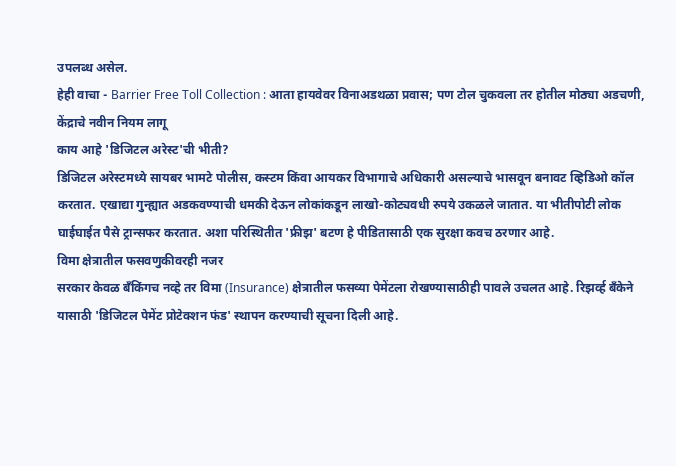उपलब्ध असेल.
हेही वाचा - Barrier Free Toll Collection : आता हायवेवर विनाअडथळा प्रवास; पण टोल चुकवला तर होतील मोठ्या अडचणी, केंद्राचे नवीन नियम लागू
काय आहे 'डिजिटल अरेस्ट'ची भीती?
डिजिटल अरेस्टमध्ये सायबर भामटे पोलीस, कस्टम किंवा आयकर विभागाचे अधिकारी असल्याचे भासवून बनावट व्हिडिओ कॉल करतात. एखाद्या गुन्ह्यात अडकवण्याची धमकी देऊन लोकांकडून लाखो-कोट्यवधी रुपये उकळले जातात. या भीतीपोटी लोक घाईघाईत पैसे ट्रान्सफर करतात. अशा परिस्थितीत 'फ्रीझ' बटण हे पीडितासाठी एक सुरक्षा कवच ठरणार आहे.
विमा क्षेत्रातील फसवणुकीवरही नजर
सरकार केवळ बँकिंगच नव्हे तर विमा (Insurance) क्षेत्रातील फसव्या पेमेंटला रोखण्यासाठीही पावले उचलत आहे. रिझर्व्ह बँकेने यासाठी 'डिजिटल पेमेंट प्रोटेक्शन फंड' स्थापन करण्याची सूचना दिली आहे.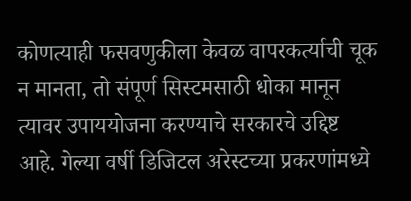कोणत्याही फसवणुकीला केवळ वापरकर्त्याची चूक न मानता, तो संपूर्ण सिस्टमसाठी धोका मानून त्यावर उपाययोजना करण्याचे सरकारचे उद्दिष्ट आहे. गेल्या वर्षी डिजिटल अरेस्टच्या प्रकरणांमध्ये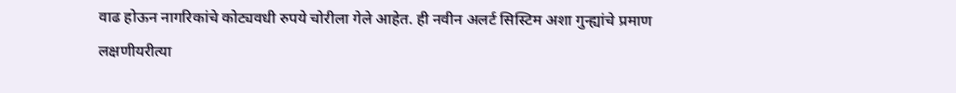वाढ होऊन नागरिकांचे कोट्यवधी रुपये चोरीला गेले आहेत. ही नवीन अलर्ट सिस्टिम अशा गुन्ह्यांचे प्रमाण लक्षणीयरीत्या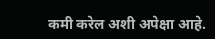कमी करेल अशी अपेक्षा आहे.